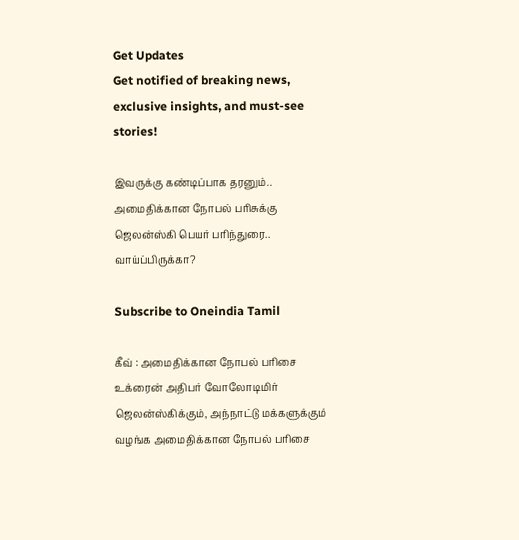Get Updates
Get notified of breaking news, exclusive insights, and must-see stories!

இவருக்கு கண்டிப்பாக தரனும்.. அமைதிக்கான நோபல் பரிசுக்கு ஜெலன்ஸ்கி பெயர் பரிந்துரை.. வாய்ப்பிருக்கா?

Subscribe to Oneindia Tamil

கீவ் : அமைதிக்கான நோபல் பரிசை உக்ரைன் அதிபர் வோலோடிமிர் ஜெலன்ஸ்கிக்கும், அந்நாட்டு மக்களுக்கும் வழங்க அமைதிக்கான நோபல் பரிசை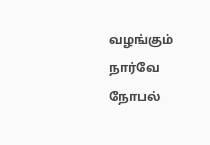வழங்கும் நார்வே நோபல்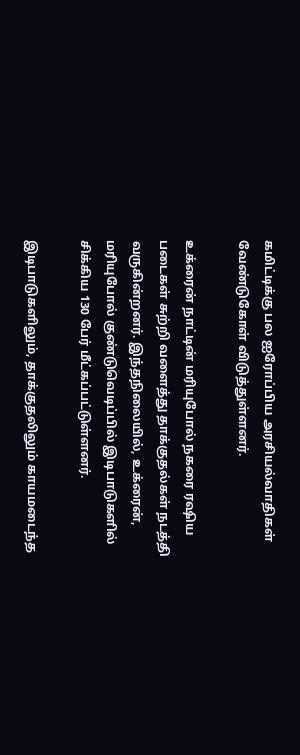கமிட்டிக்கு பல ஐரோப்பிய அரசியல்வாதிகள் வேண்டுகோள் விடுத்துள்ளனர்.

உக்ரைன் நாட்டின் மரியுபோல் நகரை ரஷிய படைகள் சுற்றி வளைத்து தாக்குதல்கள் நடத்தி வருகின்றனர். இந்தநிலையில், உக்ரைன், மரியுபோல் குண்டுவெடிப்பில் இடிபாடுகளில் சிக்கிய 130 பேர் மீட்கப்பட்டுள்ளனர்.

இடிபாடுகளிலும், தாக்குதலிலும் காயமடைந்த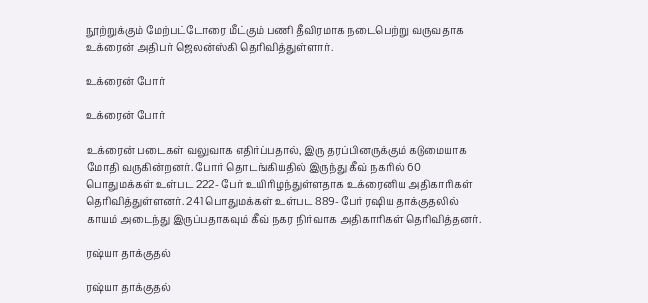நூற்றுக்கும் மேற்பட்டோரை மீட்கும் பணி தீவிரமாக நடைபெற்று வருவதாக உக்ரைன் அதிபர் ஜெலன்ஸ்கி தெரிவித்துள்ளார்.

உக்ரைன் போர்

உக்ரைன் போர்

உக்ரைன் படைகள் வலுவாக எதிர்ப்பதால், இரு தரப்பினருக்கும் கடுமையாக மோதி வருகின்றனர். போர் தொடங்கியதில் இருந்து கீவ் நகரில் 60 பொதுமக்கள் உள்பட 222- பேர் உயிரிழந்துள்ளதாக உக்ரைனிய அதிகாரிகள் தெரிவித்துள்ளனர். 241 பொதுமக்கள் உள்பட 889- பேர் ரஷிய தாக்குதலில் காயம் அடைந்து இருப்பதாகவும் கீவ் நகர நிர்வாக அதிகாரிகள் தெரிவித்தனர்.

ரஷ்யா தாக்குதல்

ரஷ்யா தாக்குதல்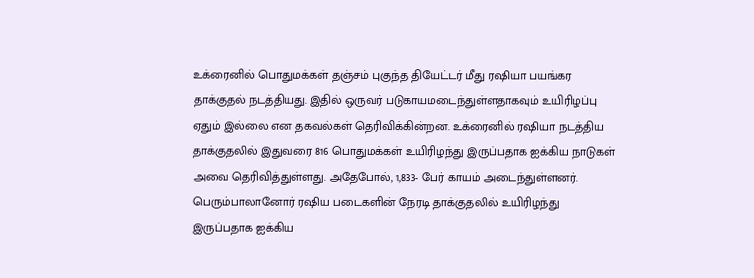உக்ரைனில் பொதுமக்கள் தஞ்சம் புகுந்த தியேட்டர் மீது ரஷியா பயங்கர தாக்குதல் நடத்தியது. இதில் ஒருவர் படுகாயமடைந்துள்ளதாகவும் உயிரிழப்பு ஏதும் இல்லை என தகவல்கள் தெரிவிக்கின்றன. உக்ரைனில் ரஷியா நடத்திய தாக்குதலில் இதுவரை 816 பொதுமக்கள் உயிரிழந்து இருப்பதாக ஐக்கிய நாடுகள் அவை தெரிவித்துள்ளது. அதேபோல், 1,833- பேர் காயம் அடைந்துள்ளனர். பெரும்பாலானோர் ரஷிய படைகளின் நேரடி தாக்குதலில் உயிரிழந்து இருப்பதாக ஐக்கிய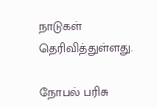நாடுகள் தெரிவித்துள்ளது.

நோபல் பரிசு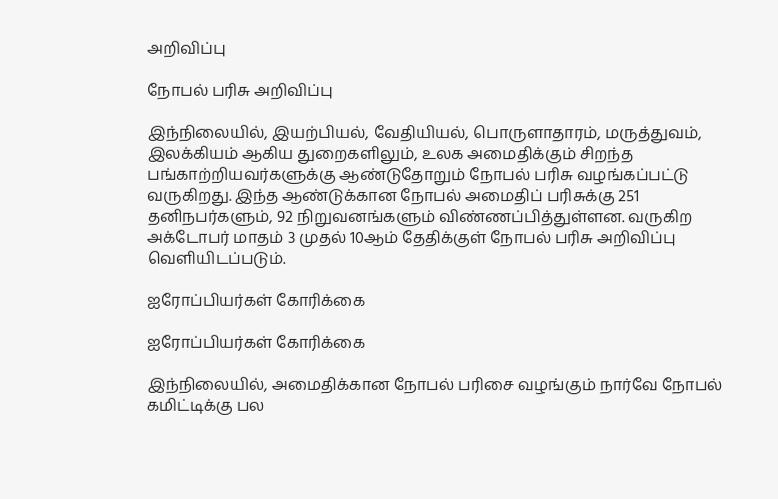அறிவிப்பு

நோபல் பரிசு அறிவிப்பு

இந்நிலையில், இயற்பியல், வேதியியல், பொருளாதாரம், மருத்துவம், இலக்கியம் ஆகிய துறைகளிலும், உலக அமைதிக்கும் சிறந்த பங்காற்றியவர்களுக்கு ஆண்டுதோறும் நோபல் பரிசு வழங்கப்பட்டு வருகிறது. இந்த ஆண்டுக்கான நோபல் அமைதிப் பரிசுக்கு 251 தனிநபர்களும், 92 நிறுவனங்களும் விண்ணப்பித்துள்ளன. வருகிற அக்டோபர் மாதம் 3 முதல் 10ஆம் தேதிக்குள் நோபல் பரிசு அறிவிப்பு வெளியிடப்படும்.

ஐரோப்பியர்கள் கோரிக்கை

ஐரோப்பியர்கள் கோரிக்கை

இந்நிலையில், அமைதிக்கான நோபல் பரிசை வழங்கும் நார்வே நோபல் கமிட்டிக்கு பல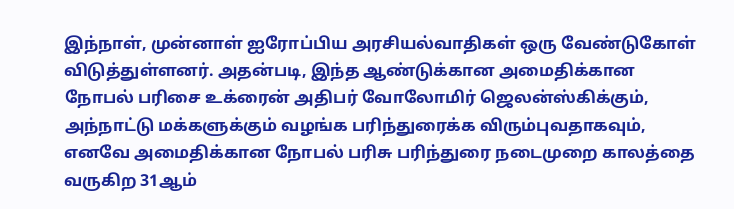இந்நாள், முன்னாள் ஐரோப்பிய அரசியல்வாதிகள் ஒரு வேண்டுகோள் விடுத்துள்ளனர். அதன்படி, இந்த ஆண்டுக்கான அமைதிக்கான நோபல் பரிசை உக்ரைன் அதிபர் வோலோமிர் ஜெலன்ஸ்கிக்கும், அந்நாட்டு மக்களுக்கும் வழங்க பரிந்துரைக்க விரும்புவதாகவும், எனவே அமைதிக்கான நோபல் பரிசு பரிந்துரை நடைமுறை காலத்தை வருகிற 31ஆம்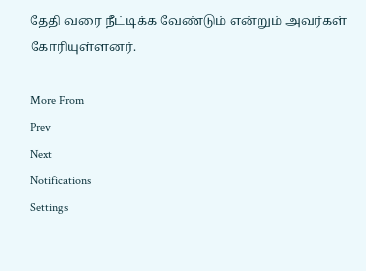தேதி வரை நீட்டிக்க வேண்டும் என்றும் அவர்கள் கோரியுள்ளனர்.

More From
Prev
Next
Notifications
Settings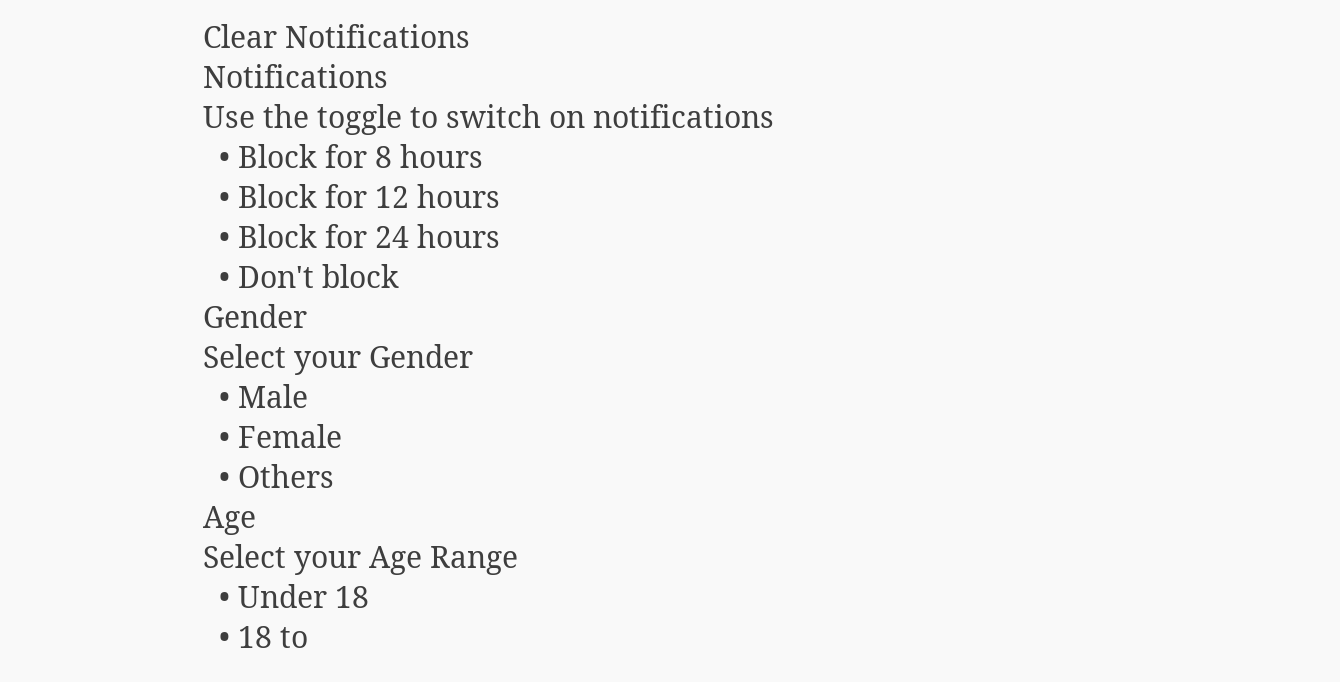Clear Notifications
Notifications
Use the toggle to switch on notifications
  • Block for 8 hours
  • Block for 12 hours
  • Block for 24 hours
  • Don't block
Gender
Select your Gender
  • Male
  • Female
  • Others
Age
Select your Age Range
  • Under 18
  • 18 to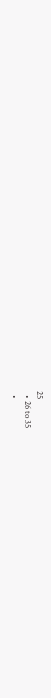25
  • 26 to 35
  •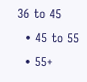36 to 45
  • 45 to 55
  • 55+